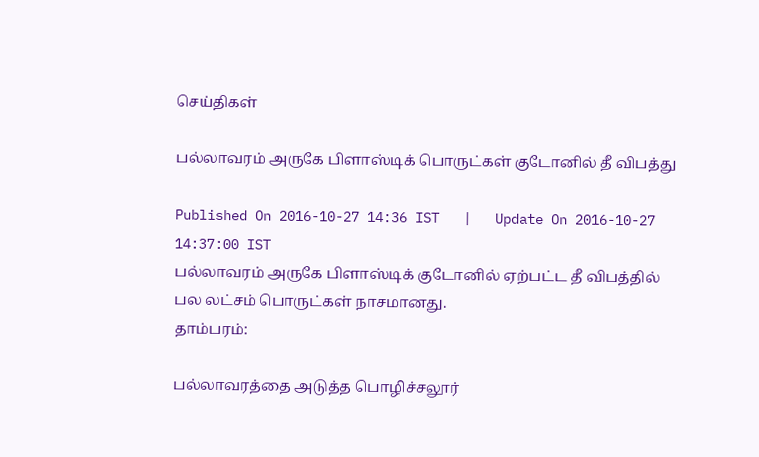செய்திகள்

பல்லாவரம் அருகே பிளாஸ்டிக் பொருட்கள் குடோனில் தீ விபத்து

Published On 2016-10-27 14:36 IST   |   Update On 2016-10-27 14:37:00 IST
பல்லாவரம் அருகே பிளாஸ்டிக் குடோனில் ஏற்பட்ட தீ விபத்தில் பல லட்சம் பொருட்கள் நாசமானது.
தாம்பரம்:

பல்லாவரத்தை அடுத்த பொழிச்சலூர்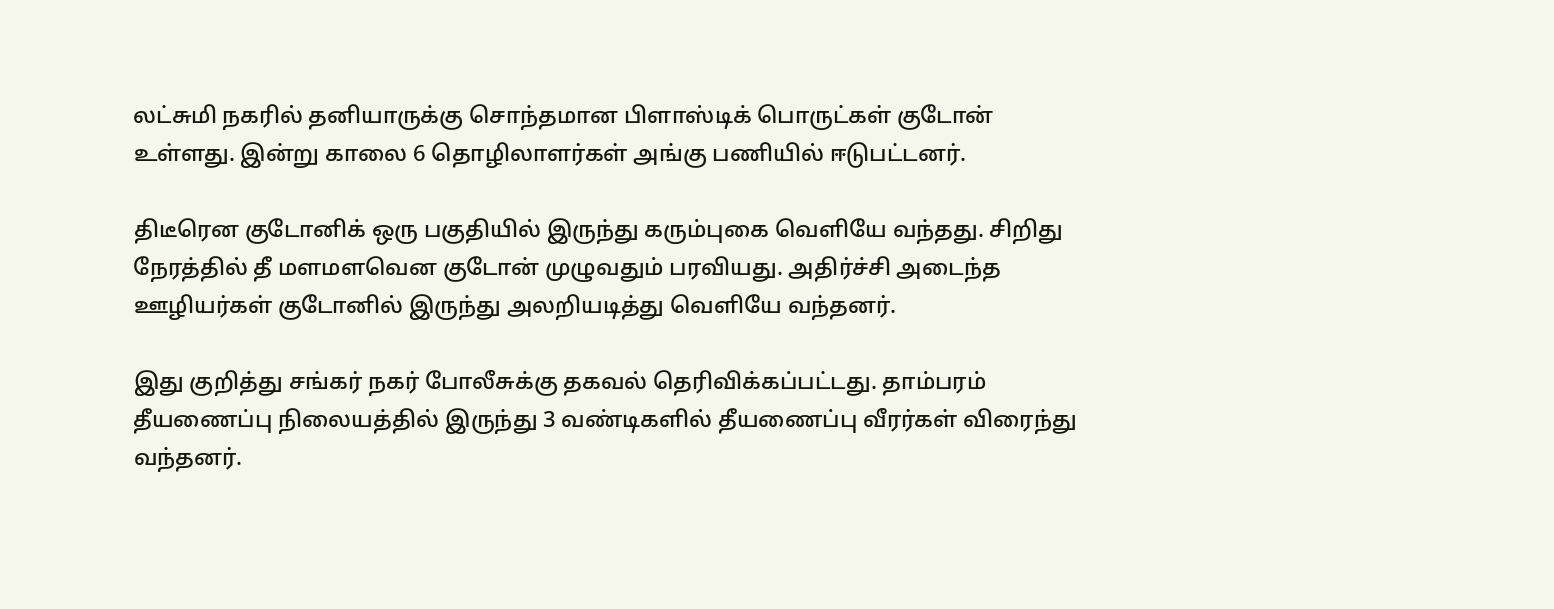லட்சுமி நகரில் தனியாருக்கு சொந்தமான பிளாஸ்டிக் பொருட்கள் குடோன் உள்ளது. இன்று காலை 6 தொழிலாளர்கள் அங்கு பணியில் ஈடுபட்டனர்.

திடீரென குடோனிக் ஒரு பகுதியில் இருந்து கரும்புகை வெளியே வந்தது. சிறிது நேரத்தில் தீ மளமளவென குடோன் முழுவதும் பரவியது. அதிர்ச்சி அடைந்த ஊழியர்கள் குடோனில் இருந்து அலறியடித்து வெளியே வந்தனர்.

இது குறித்து சங்கர் நகர் போலீசுக்கு தகவல் தெரிவிக்கப்பட்டது. தாம்பரம் தீயணைப்பு நிலையத்தில் இருந்து 3 வண்டிகளில் தீயணைப்பு வீரர்கள் விரைந்து வந்தனர்.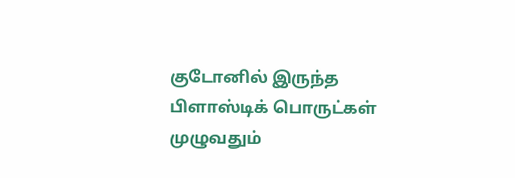குடோனில் இருந்த பிளாஸ்டிக் பொருட்கள் முழுவதும்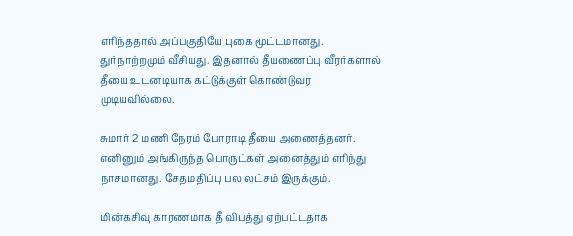எரிந்ததால் அப்பகுதியே புகை மூட்டமானது. துர்நாற்றமும் வீசியது. இதனால் தீயணைப்பு வீரர்களால் தீயை உடனடியாக கட்டுக்குள் கொண்டுவர முடியவில்லை.

சுமார் 2 மணி நேரம் போராடி தீயை அணைத்தனர். எனினும் அங்கிருந்த பொருட்கள் அனைத்தும் எரிந்து நாசமானது. சேதமதிப்பு பல லட்சம் இருக்கும்.

மின்கசிவு காரணமாக தீ விபத்து ஏற்பட்டதாக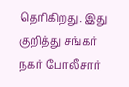தெரிகிறது. இது குறித்து சங்கர் நகர் போலீசார்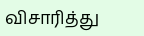விசாரித்து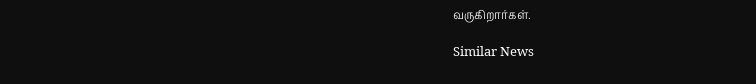வருகிறார்கள்.

Similar News